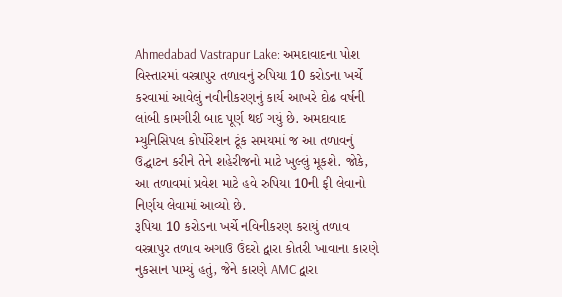Ahmedabad Vastrapur Lake: અમદાવાદના પોશ વિસ્તારમાં વસ્ત્રાપુર તળાવનું રુપિયા 10 કરોડના ખર્ચે કરવામાં આવેલું નવીનીકરણનું કાર્ય આખરે દોઢ વર્ષની લાંબી કામગીરી બાદ પૂર્ણ થઈ ગયું છે. અમદાવાદ મ્યુનિસિપલ કોર્પોરેશન ટૂંક સમયમાં જ આ તળાવનું ઉદ્ઘાટન કરીને તેને શહેરીજનો માટે ખુલ્લું મૂકશે. જોકે, આ તળાવમાં પ્રવેશ માટે હવે રુપિયા 10ની ફી લેવાનો નિર્ણય લેવામાં આવ્યો છે.
રૂપિયા 10 કરોડના ખર્ચે નવિનીકરણ કરાયું તળાવ
વસ્ત્રાપુર તળાવ અગાઉ ઉંદરો દ્વારા કોતરી ખાવાના કારણે નુકસાન પામ્યું હતું, જેને કારણે AMC દ્વારા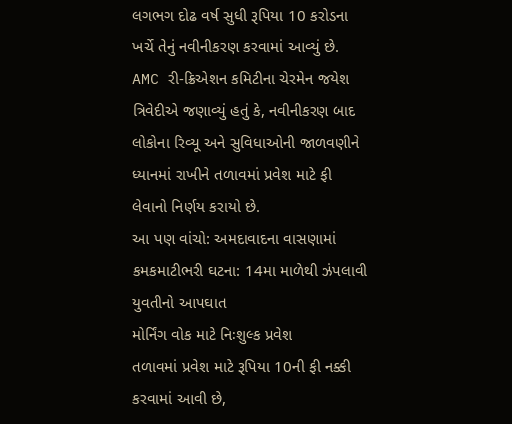લગભગ દોઢ વર્ષ સુધી રૂપિયા 10 કરોડના ખર્ચે તેનું નવીનીકરણ કરવામાં આવ્યું છે. AMC રી-ક્રિએશન કમિટીના ચેરમેન જયેશ ત્રિવેદીએ જણાવ્યું હતું કે, નવીનીકરણ બાદ લોકોના રિવ્યૂ અને સુવિધાઓની જાળવણીને ધ્યાનમાં રાખીને તળાવમાં પ્રવેશ માટે ફી લેવાનો નિર્ણય કરાયો છે.
આ પણ વાંચો: અમદાવાદના વાસણામાં કમકમાટીભરી ઘટના: 14મા માળેથી ઝંપલાવી યુવતીનો આપઘાત
મોર્નિંગ વોક માટે નિઃશુલ્ક પ્રવેશ
તળાવમાં પ્રવેશ માટે રૂપિયા 10ની ફી નક્કી કરવામાં આવી છે,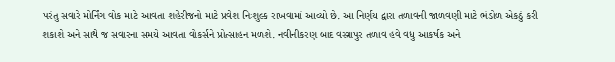પરંતુ સવારે મોર્નિંગ વોક માટે આવતા શહેરીજનો માટે પ્રવેશ નિઃશુલ્ક રાખવામાં આવ્યો છે. આ નિર્ણય દ્વારા તળાવની જાળવણી માટે ભંડોળ એકઠું કરી શકાશે અને સાથે જ સવારના સમયે આવતા વોકર્સને પ્રોત્સાહન મળશે. નવીનીકરણ બાદ વસ્ત્રાપુર તળાવ હવે વધુ આકર્ષક અને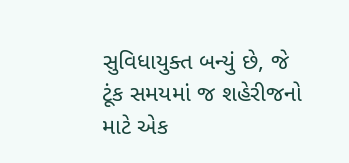સુવિધાયુક્ત બન્યું છે, જે ટૂંક સમયમાં જ શહેરીજનો માટે એક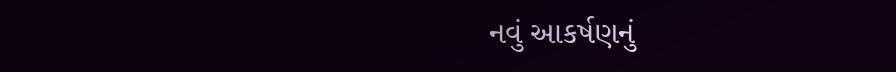નવું આકર્ષણનું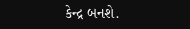કેન્દ્ર બનશે.